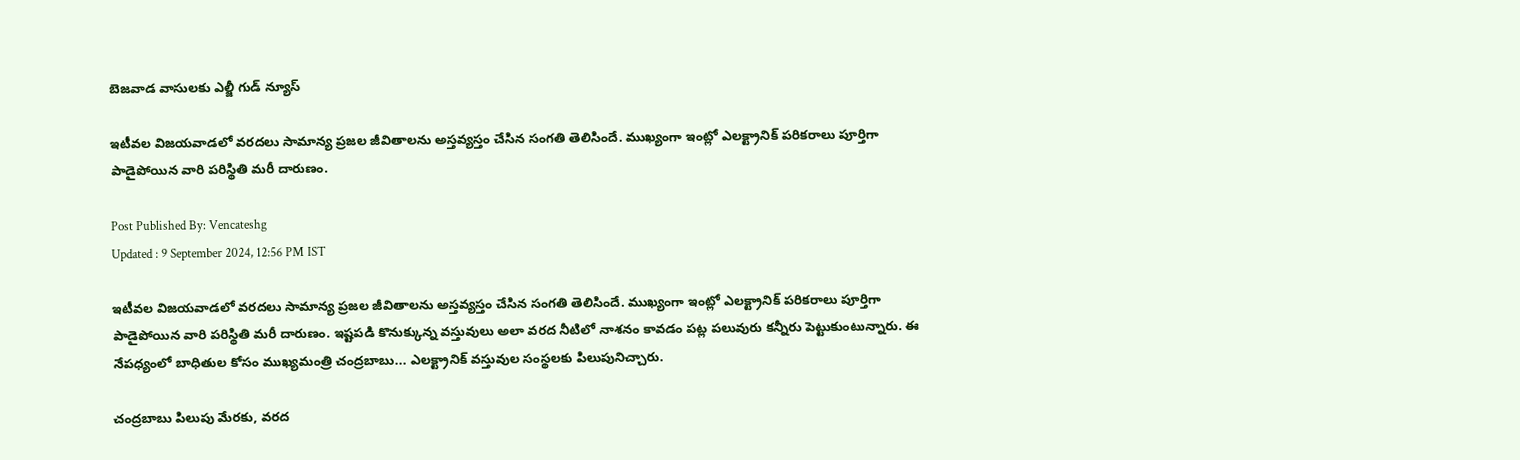బెజవాడ వాసులకు ఎల్జీ గుడ్ న్యూస్

ఇటీవల విజయవాడలో వరదలు సామాన్య ప్రజల జీవితాలను అస్తవ్యస్తం చేసిన సంగతి తెలిసిందే. ముఖ్యంగా ఇంట్లో ఎలక్ట్రానిక్ పరికరాలు పూర్తిగా పాడైపోయిన వారి పరిస్థితి మరీ దారుణం.

Post Published By: Vencateshg
Updated : 9 September 2024, 12:56 PM IST

ఇటీవల విజయవాడలో వరదలు సామాన్య ప్రజల జీవితాలను అస్తవ్యస్తం చేసిన సంగతి తెలిసిందే. ముఖ్యంగా ఇంట్లో ఎలక్ట్రానిక్ పరికరాలు పూర్తిగా పాడైపోయిన వారి పరిస్థితి మరీ దారుణం. ఇష్టపడి కొనుక్కున్న వస్తువులు అలా వరద నీటిలో నాశనం కావడం పట్ల పలువురు కన్నీరు పెట్టుకుంటున్నారు. ఈ నేపధ్యంలో బాధితుల కోసం ముఖ్యమంత్రి చంద్రబాబు... ఎలక్ట్రానిక్ వస్తువుల సంస్థలకు పిలుపునిచ్చారు.

చంద్రబాబు పిలుపు మేరకు, వరద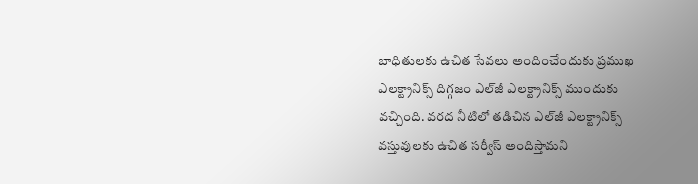బాధితులకు ఉచిత సేవలు అందించేందుకు ప్రముఖ ఎలక్ట్రానిక్స్ దిగ్గజం ఎల్‌జీ ఎలక్ట్రానిక్స్ ముందుకు వచ్చింది. వరద నీటిలో తడిచిన ఎల్‌జీ ఎలక్ట్రానిక్స్ వస్తువులకు ఉచిత సర్వీస్ అందిస్తామని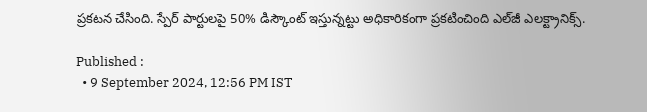ప్రకటన చేసింది. స్పేర్ పార్టులపై 50% డిస్కౌంట్ ఇస్తున్నట్టు అధికారికంగా ప్రకటించింది ఎల్‌జీ ఎలక్ట్రానిక్స్.

Published :
  • 9 September 2024, 12:56 PM IST